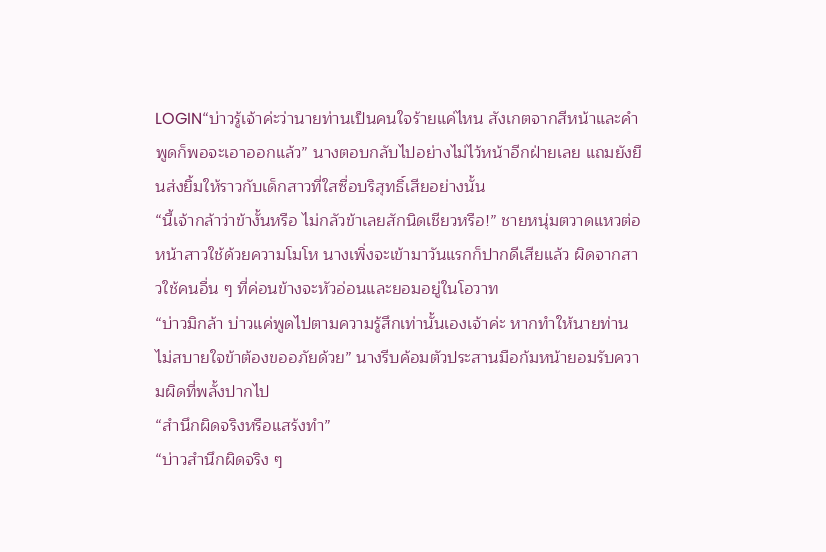LOGIN“บ่าวรู้เจ้าค่ะว่านายท่านเป็นคนใจร้ายแค่ไหน สังเกตจากสีหน้าและคำพูดก็พอจะเอาออกแล้ว” นางตอบกลับไปอย่างไม่ไว้หน้าอีกฝ่ายเลย แถมยังยืนส่งยิ้มให้ราวกับเด็กสาวที่ใสซื่อบริสุทธิ์เสียอย่างนั้น
“นี้เจ้ากล้าว่าข้างั้นหรือ ไม่กลัวข้าเลยสักนิดเชียวหรือ!” ชายหนุ่มตวาดแหวต่อหน้าสาวใช้ด้วยความโมโห นางเพิ่งจะเข้ามาวันแรกก็ปากดีเสียแล้ว ผิดจากสาวใช้คนอื่น ๆ ที่ค่อนข้างจะหัวอ่อนและยอมอยู่ในโอวาท
“บ่าวมิกล้า บ่าวแค่พูดไปตามความรู้สึกเท่านั้นเองเจ้าค่ะ หากทำให้นายท่านไม่สบายใจข้าต้องขออภัยด้วย” นางรีบค้อมตัวประสานมือก้มหน้ายอมรับความผิดที่พลั้งปากไป
“สำนึกผิดจริงหรือแสร้งทำ”
“บ่าวสำนึกผิดจริง ๆ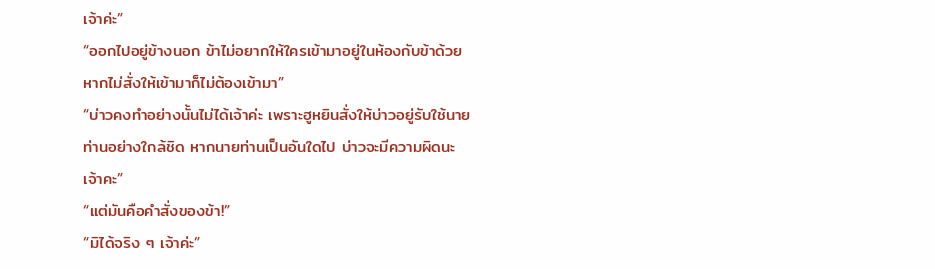เจ้าค่ะ”
“ออกไปอยู่ข้างนอก ข้าไม่อยากให้ใครเข้ามาอยู่ในห้องกับข้าด้วย หากไม่สั่งให้เข้ามาก็ไม่ต้องเข้ามา”
“บ่าวคงทำอย่างนั้นไม่ได้เจ้าค่ะ เพราะฮูหยินสั่งให้บ่าวอยู่รับใช้นายท่านอย่างใกล้ชิด หากนายท่านเป็นอันใดไป บ่าวจะมีความผิดนะเจ้าคะ”
“แต่มันคือคำสั่งของข้า!”
“มิได้จริง ๆ เจ้าค่ะ”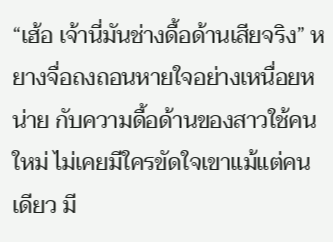“เฮ้อ เจ้านี่มันช่างดื้อด้านเสียจริง” หยางจื่อถงถอนหายใจอย่างเหนื่อยหน่าย กับความดื้อด้านของสาวใช้คนใหม่ ไม่เคยมีใครขัดใจเขาแม้แต่คนเดียว มี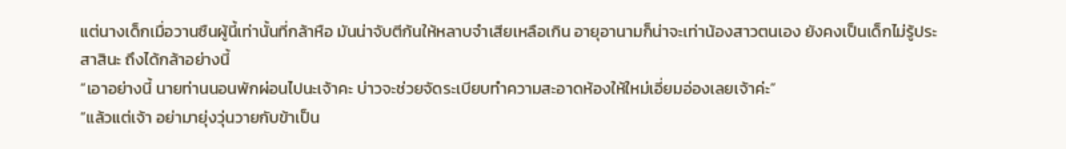แต่นางเด็กเมื่อวานซืนผู้นี้เท่านั้นที่กล้าหือ มันน่าจับตีก้นให้หลาบจำเสียเหลือเกิน อายุอานามก็น่าจะเท่าน้องสาวตนเอง ยังคงเป็นเด็กไม่รู้ประสาสินะ ถึงได้กล้าอย่างนี้
“เอาอย่างนี้ นายท่านนอนพักผ่อนไปนะเจ้าคะ บ่าวจะช่วยจัดระเบียบทำความสะอาดห้องให้ใหม่เอี่ยมอ่องเลยเจ้าค่ะ”
“แล้วแต่เจ้า อย่ามายุ่งวุ่นวายกับข้าเป็น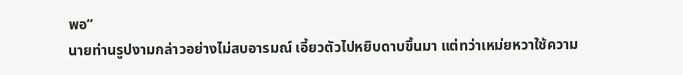พอ”
นายท่านรูปงามกล่าวอย่างไม่สบอารมณ์ เอี้ยวตัวไปหยิบดาบขึ้นมา แต่ทว่าเหม่ยหวาใช้ความ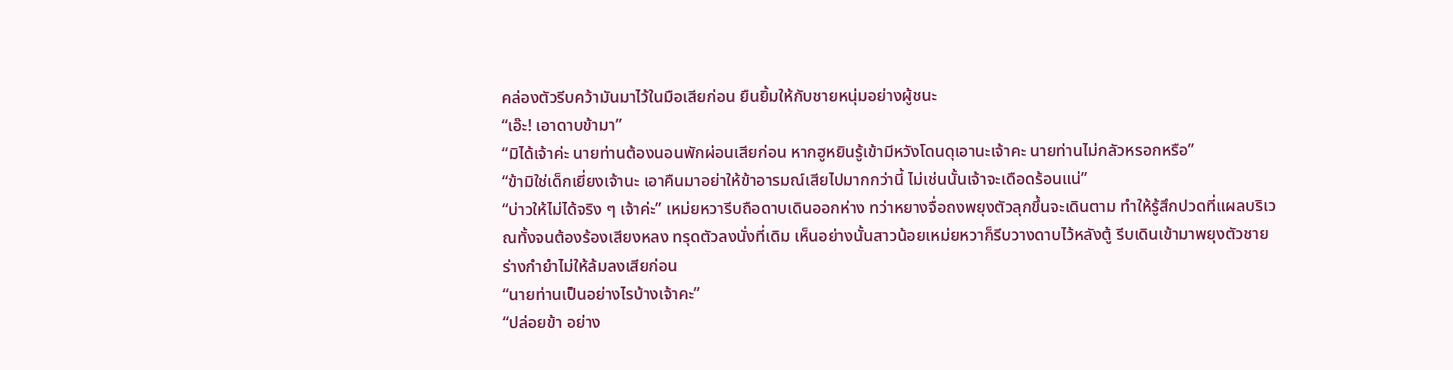คล่องตัวรีบคว้ามันมาไว้ในมือเสียก่อน ยืนยิ้มให้กับชายหนุ่มอย่างผู้ชนะ
“เอ๊ะ! เอาดาบข้ามา”
“มิได้เจ้าค่ะ นายท่านต้องนอนพักผ่อนเสียก่อน หากฮูหยินรู้เข้ามีหวังโดนดุเอานะเจ้าคะ นายท่านไม่กลัวหรอกหรือ”
“ข้ามิใช่เด็กเยี่ยงเจ้านะ เอาคืนมาอย่าให้ข้าอารมณ์เสียไปมากกว่านี้ ไม่เช่นนั้นเจ้าจะเดือดร้อนแน่”
“บ่าวให้ไม่ได้จริง ๆ เจ้าค่ะ” เหม่ยหวารีบถือดาบเดินออกห่าง ทว่าหยางจื่อถงพยุงตัวลุกขึ้นจะเดินตาม ทำให้รู้สึกปวดที่แผลบริเวณทั้งจนต้องร้องเสียงหลง ทรุดตัวลงนั่งที่เดิม เห็นอย่างนั้นสาวน้อยเหม่ยหวาก็รีบวางดาบไว้หลังตู้ รีบเดินเข้ามาพยุงตัวชายร่างกำยำไม่ให้ล้มลงเสียก่อน
“นายท่านเป็นอย่างไรบ้างเจ้าคะ”
“ปล่อยข้า อย่าง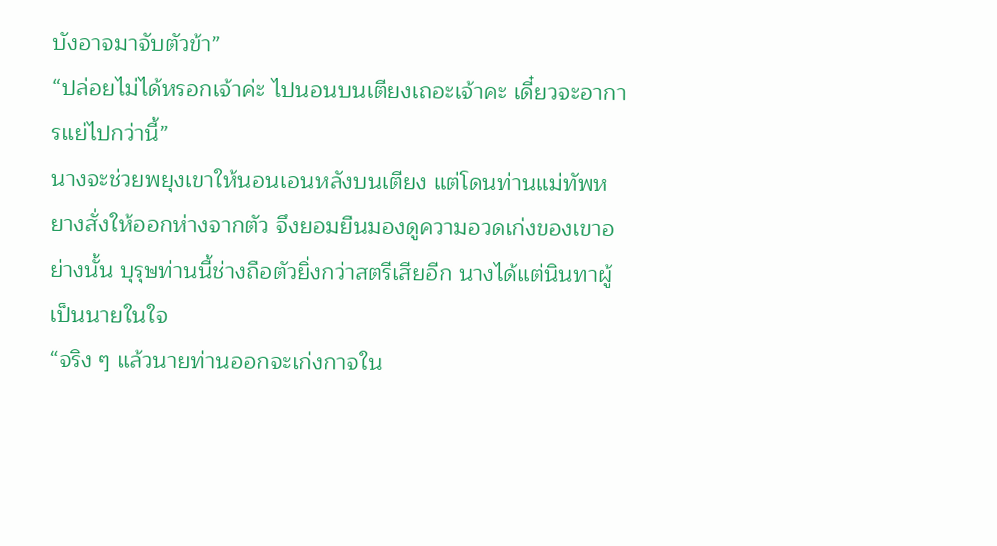บังอาจมาจับตัวข้า”
“ปล่อยไม่ได้หรอกเจ้าค่ะ ไปนอนบนเตียงเถอะเจ้าคะ เดี๋ยวจะอาการแย่ไปกว่านี้”
นางจะช่วยพยุงเขาให้นอนเอนหลังบนเตียง แต่โดนท่านแม่ทัพหยางสั่งให้ออกห่างจากตัว จึงยอมยืนมองดูความอวดเก่งของเขาอย่างนั้น บุรุษท่านนี้ช่างถือตัวยิ่งกว่าสตรีเสียอีก นางได้แต่นินทาผู้เป็นนายในใจ
“จริง ๆ แล้วนายท่านออกจะเก่งกาจใน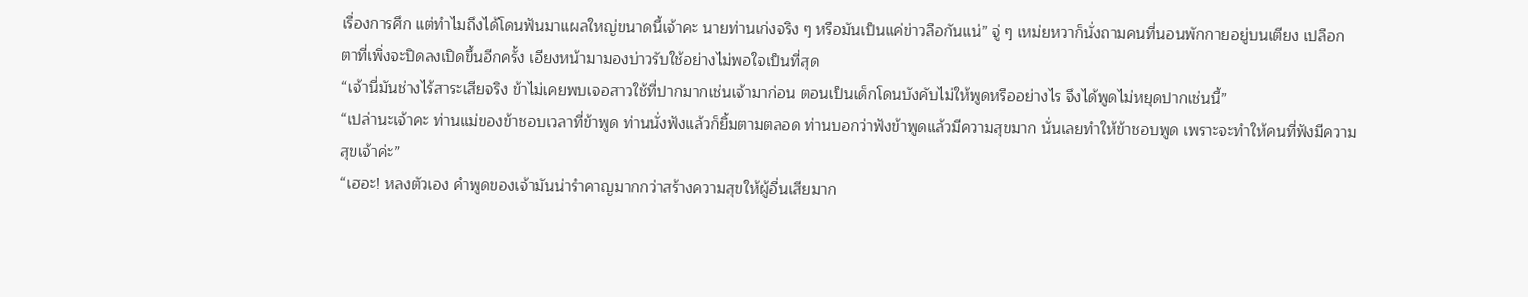เรื่องการศึก แต่ทำไมถึงได้โดนฟันมาแผลใหญ่ขนาดนี้เจ้าคะ นายท่านเก่งจริง ๆ หรือมันเป็นแค่ข่าวลือกันแน่” จู่ ๆ เหม่ยหวาก็นั่งถามคนที่นอนพักกายอยู่บนเตียง เปลือกตาที่เพิ่งจะปิดลงเปิดขึ้นอีกครั้ง เอียงหน้ามามองบ่าวรับใช้อย่างไม่พอใจเป็นที่สุด
“เจ้านี่มันช่างไร้สาระเสียจริง ข้าไม่เคยพบเจอสาวใช้ที่ปากมากเช่นเจ้ามาก่อน ตอนเป็นเด็กโดนบังคับไม่ให้พูดหรืออย่างไร จึงได้พูดไม่หยุดปากเช่นนี้”
“เปล่านะเจ้าคะ ท่านแม่ของข้าชอบเวลาที่ข้าพูด ท่านนั่งฟังแล้วก็ยิ้มตามตลอด ท่านบอกว่าฟังข้าพูดแล้วมีความสุขมาก นั่นเลยทำให้ข้าชอบพูด เพราะจะทำให้คนที่ฟังมีความสุขเจ้าค่ะ”
“เฮอะ! หลงตัวเอง คำพูดของเจ้ามันน่ารำคาญมากกว่าสร้างความสุขให้ผู้อื่นเสียมาก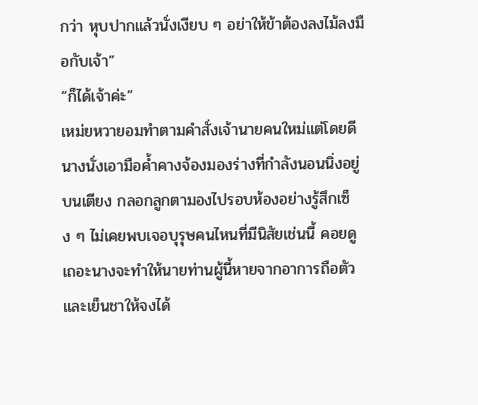กว่า หุบปากแล้วนั่งเงียบ ๆ อย่าให้ข้าต้องลงไม้ลงมือกับเจ้า”
“ก็ได้เจ้าค่ะ”
เหม่ยหวายอมทำตามคำสั่งเจ้านายคนใหม่แต่โดยดี นางนั่งเอามือค้ำคางจ้องมองร่างที่กำลังนอนนิ่งอยู่บนเตียง กลอกลูกตามองไปรอบห้องอย่างรู้สึกเซ็ง ๆ ไม่เคยพบเจอบุรุษคนไหนที่มีนิสัยเช่นนี้ คอยดูเถอะนางจะทำให้นายท่านผู้นี้หายจากอาการถือตัวและเย็นชาให้จงได้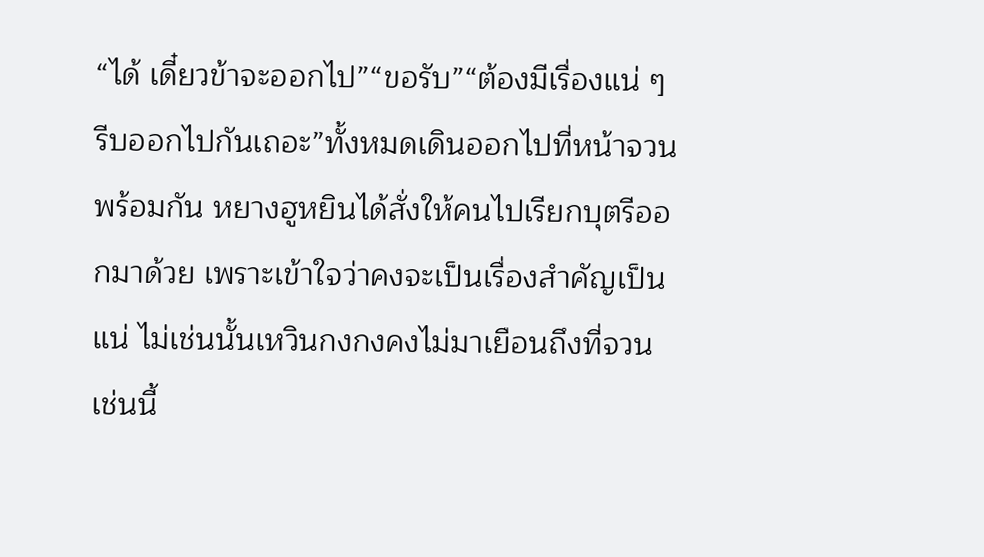“ได้ เดี๋ยวข้าจะออกไป”“ขอรับ”“ต้องมีเรื่องแน่ ๆ รีบออกไปกันเถอะ”ทั้งหมดเดินออกไปที่หน้าจวนพร้อมกัน หยางฮูหยินได้สั่งให้คนไปเรียกบุตรีออกมาด้วย เพราะเข้าใจว่าคงจะเป็นเรื่องสำคัญเป็นแน่ ไม่เช่นนั้นเหวินกงกงคงไม่มาเยือนถึงที่จวนเช่นนี้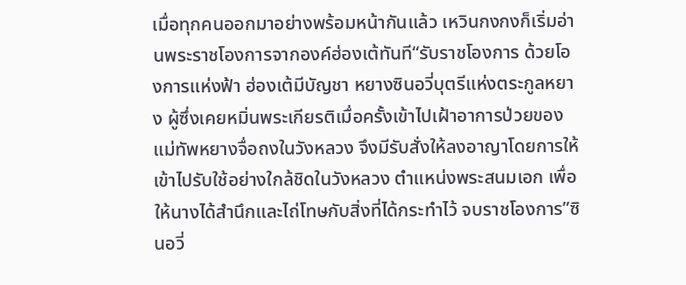เมื่อทุกคนออกมาอย่างพร้อมหน้ากันแล้ว เหวินกงกงก็เริ่มอ่านพระราชโองการจากองค์ฮ่องเต้ทันที“รับราชโองการ ด้วยโองการแห่งฟ้า ฮ่องเต้มีบัญชา หยางซินอวี่บุตรีแห่งตระกูลหยาง ผู้ซึ่งเคยหมิ่นพระเกียรติเมื่อครั้งเข้าไปเฝ้าอาการป่วยของแม่ทัพหยางจื่อถงในวังหลวง จึงมีรับสั่งให้ลงอาญาโดยการให้เข้าไปรับใช้อย่างใกล้ชิดในวังหลวง ตำแหน่งพระสนมเอก เพื่อให้นางได้สำนึกและไถ่โทษกับสิ่งที่ได้กระทำไว้ จบราชโองการ”ซินอวี่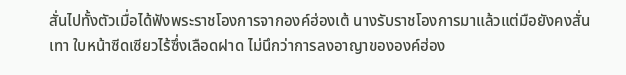สั่นไปทั้งตัวเมื่อได้ฟังพระราชโองการจากองค์ฮ่องเต้ นางรับราชโองการมาแล้วแต่มือยังคงสั่นเทา ใบหน้าซีดเซียวไร้ซึ่งเลือดฝาด ไม่นึกว่าการลงอาญาขององค์ฮ่อง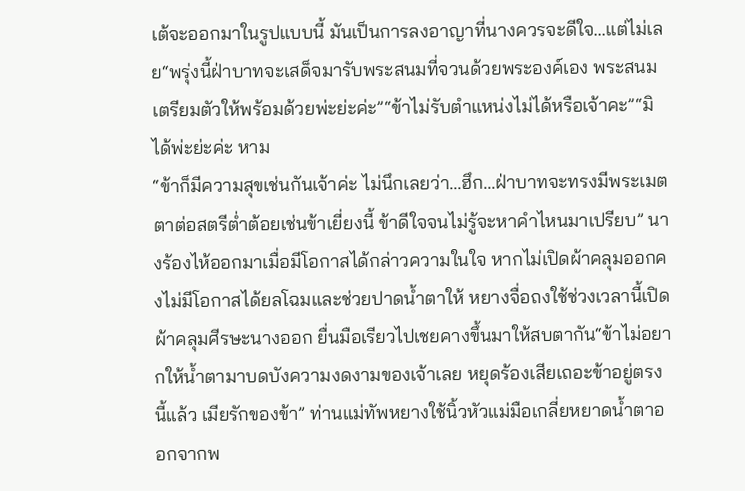เต้จะออกมาในรูปแบบนี้ มันเป็นการลงอาญาที่นางควรจะดีใจ...แต่ไม่เลย“พรุ่งนี้ฝ่าบาทจะเสด็จมารับพระสนมที่จวนด้วยพระองค์เอง พระสนมเตรียมตัวให้พร้อมด้วยพ่ะย่ะค่ะ”“ข้าไม่รับตำแหน่งไม่ได้หรือเจ้าคะ”“มิได้พ่ะย่ะค่ะ หาม
“ข้าก็มีความสุขเช่นกันเจ้าค่ะ ไม่นึกเลยว่า...ฮึก...ฝ่าบาทจะทรงมีพระเมตตาต่อสตรีต่ำต้อยเช่นข้าเยี่ยงนี้ ข้าดีใจจนไม่รู้จะหาคำไหนมาเปรียบ” นางร้องไห้ออกมาเมื่อมีโอกาสได้กล่าวความในใจ หากไม่เปิดผ้าคลุมออกคงไม่มีโอกาสได้ยลโฉมและช่วยปาดน้ำตาให้ หยางจื่อถงใช้ช่วงเวลานี้เปิดผ้าคลุมศีรษะนางออก ยื่นมือเรียวไปเชยคางขึ้นมาให้สบตากัน“ข้าไม่อยากให้น้ำตามาบดบังความงดงามของเจ้าเลย หยุดร้องเสียเถอะข้าอยู่ตรงนี้แล้ว เมียรักของข้า” ท่านแม่ทัพหยางใช้นิ้วหัวแม่มือเกลี่ยหยาดน้ำตาออกจากพ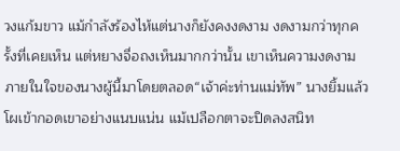วงแก้มขาว แม้กำลังร้องไห้แต่นางก็ยังคงงดงาม งดงามกว่าทุกครั้งที่เคยเห็น แต่หยางจื่อถงเห็นมากกว่านั้น เขาเห็นความงดงามภายในใจของนางผู้นี้มาโดยตลอด“เจ้าค่ะท่านแม่ทัพ” นางยิ้มแล้วโผเข้ากอดเขาอย่างแนบแน่น แม้เปลือกตาจะปิดลงสนิท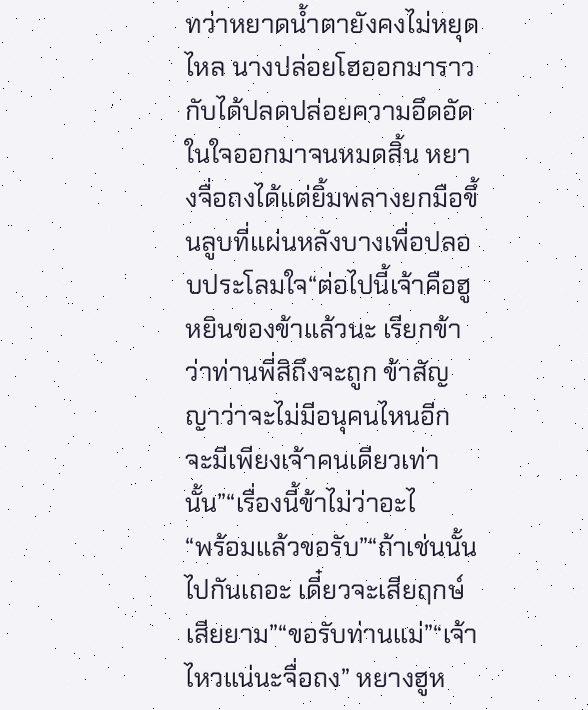ทว่าหยาดน้ำตายังคงไม่หยุดไหล นางปล่อยโฮออกมาราวกับได้ปลดปล่อยความอึดอัดในใจออกมาจนหมดสิ้น หยางจื่อถงได้แต่ยิ้มพลางยกมือขึ้นลูบที่แผ่นหลังบางเพื่อปลอบประโลมใจ“ต่อไปนี้เจ้าคือฮูหยินของข้าแล้วนะ เรียกข้าว่าท่านพี่สิถึงจะถูก ข้าสัญญาว่าจะไม่มีอนุคนไหนอีก จะมีเพียงเจ้าคนเดียวเท่านั้น”“เรื่องนี้ข้าไม่ว่าอะไ
“พร้อมแล้วขอรับ”“ถ้าเช่นนั้นไปกันเถอะ เดี๋ยวจะเสียฤกษ์เสียยาม”“ขอรับท่านแม่”“เจ้าไหวแน่นะจื่อถง” หยางฮูห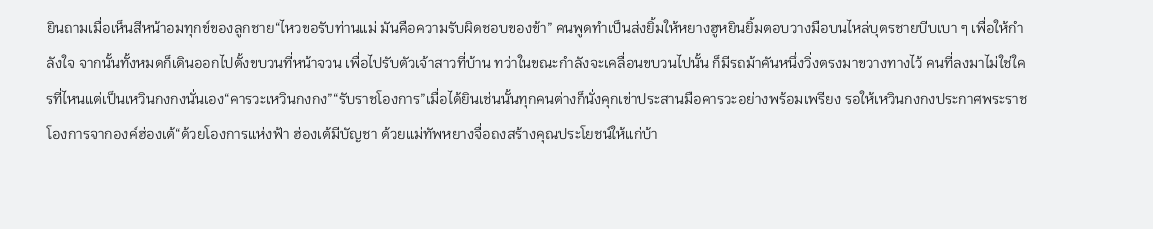ยินถามเมื่อเห็นสีหน้าอมทุกข์ของลูกชาย“ไหวขอรับท่านแม่ มันคือความรับผิดชอบของข้า” คนพูดทำเป็นส่งยิ้มให้หยางฮูหยินยิ้มตอบวางมือบนไหล่บุตรชายบีบเบา ๆ เพื่อให้กำลังใจ จากนั้นทั้งหมดก็เดินออกไปตั้งขบวนที่หน้าจวน เพื่อไปรับตัวเจ้าสาวที่บ้าน ทว่าในขณะกำลังจะเคลื่อนขบวนไปนั้น ก็มีรถม้าคันหนึ่งวิ่งตรงมาขวางทางไว้ คนที่ลงมาไม่ใช่ใครที่ไหนแต่เป็นเหวินกงกงนั่นเอง“คารวะเหวินกงกง”“รับราชโองการ”เมื่อได้ยินเช่นนั้นทุกคนต่างก็นั่งคุกเข่าประสานมือคารวะอย่างพร้อมเพรียง รอให้เหวินกงกงประกาศพระราชโองการจากองค์ฮ่องเต้“ด้วยโองการแห่งฟ้า ฮ่องเต้มีบัญชา ด้วยแม่ทัพหยางจื่อถงสร้างคุณประโยชน์ให้แก่บ้า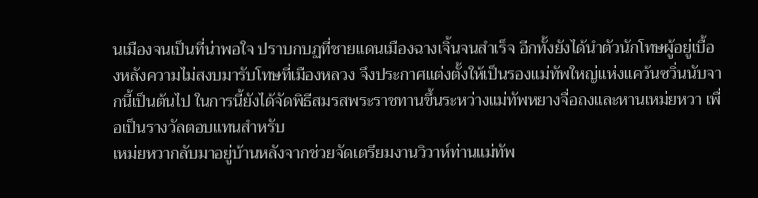นเมืองจนเป็นที่น่าพอใจ ปราบกบฏที่ชายแดนเมืองฉางเจิ้นจนสำเร็จ อีกทั้งยังได้นำตัวนักโทษผู้อยู่เบื้องหลังความไม่สงบมารับโทษที่เมืองหลวง จึงประกาศแต่งตั้งให้เป็นรองแม่ทัพใหญ่แห่งแคว้นซวิ่นนับจากนี้เป็นต้นไป ในการนี้ยังได้จัดพิธีสมรสพระราชทานขึ้นระหว่างแม่ทัพหยางจื่อถงและหานเหม่ยหวา เพื่อเป็นรางวัลตอบแทนสำหรับ
เหม่ยหวากลับมาอยู่บ้านหลังจากช่วยจัดเตรียมงานวิวาห์ท่านแม่ทัพ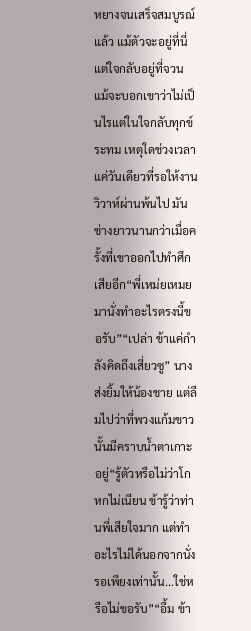หยางจนเสร็จสมบูรณ์แล้ว แม้ตัวจะอยู่ที่นี่แต่ใจกลับอยู่ที่จวน แม้จะบอกเขาว่าไม่เป็นไรแต่ในใจกลับทุกข์ระทม เหตุใดช่วงเวลาแค่วันเดียวที่รอให้งานวิวาห์ผ่านพ้นไป มันช่างยาวนานกว่าเมื่อครั้งที่เขาออกไปทำศึกเสียอีก“พี่เหม่ยเหมยมานั่งทำอะไรตรงนี้ขอรับ”“เปล่า ข้าแค่กำลังคิดถึงเสี่ยวซู” นางส่งยิ้มให้น้องชาย แต่ลืมไปว่าที่พวงแก้มขาวนั้นมีคราบน้ำตาเกาะอยู่“รู้ตัวหรือไม่ว่าโกหกไม่เนียน ข้ารู้ว่าท่านพี่เสียใจมาก แต่ทำอะไรไม่ได้นอกจากนั่งรอเพียงเท่านั้น...ใช่หรือไม่ขอรับ”“อื้ม ข้า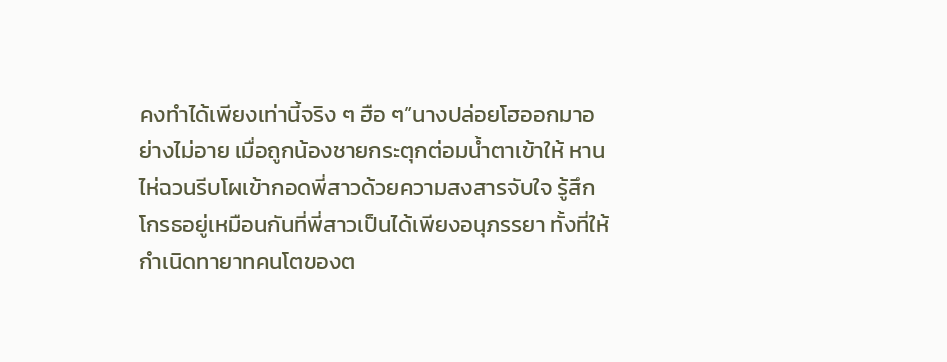คงทำได้เพียงเท่านี้จริง ๆ ฮือ ๆ”นางปล่อยโฮออกมาอย่างไม่อาย เมื่อถูกน้องชายกระตุกต่อมน้ำตาเข้าให้ หานไห่ฉวนรีบโผเข้ากอดพี่สาวด้วยความสงสารจับใจ รู้สึกโกรธอยู่เหมือนกันที่พี่สาวเป็นได้เพียงอนุภรรยา ทั้งที่ให้กำเนิดทายาทคนโตของต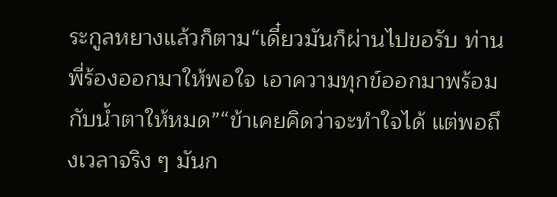ระกูลหยางแล้วก็ตาม“เดี๋ยวมันก็ผ่านไปขอรับ ท่านพี่ร้องออกมาให้พอใจ เอาความทุกข์ออกมาพร้อมกับน้ำตาให้หมด”“ข้าเคยคิดว่าจะทำใจได้ แต่พอถึงเวลาจริง ๆ มันก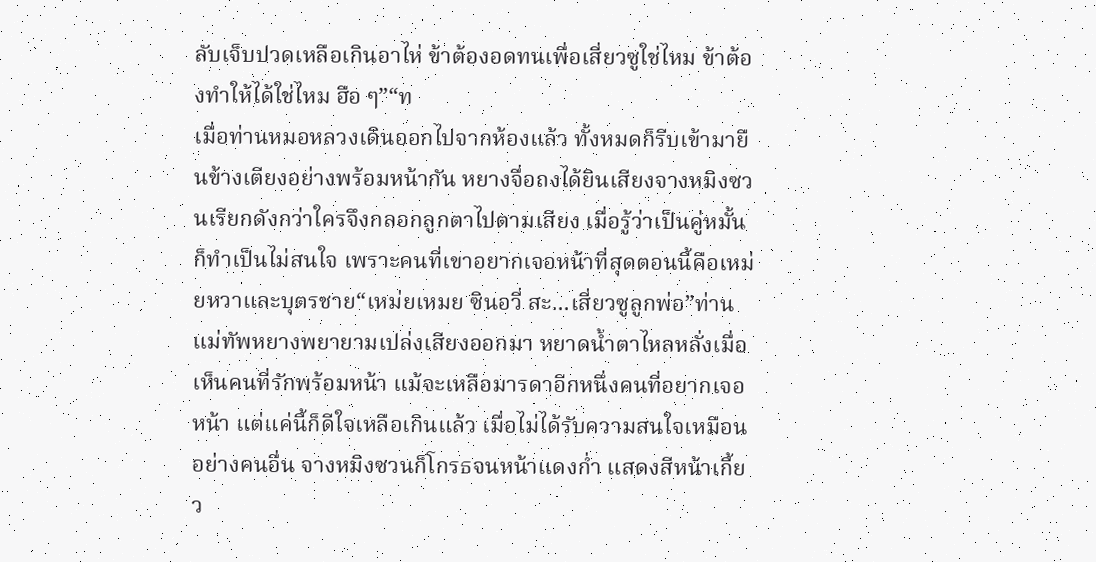ลับเจ็บปวดเหลือเกินอาไห่ ข้าต้องอดทนเพื่อเสี่ยวซูใช่ไหม ข้าต้องทำให้ได้ใช่ไหม ฮือ ๆ”“ท
เมื่อท่านหมอหลวงเดินออกไปจากห้องแล้ว ทั้งหมดก็รีบเข้ามายืนข้างเตียงอย่างพร้อมหน้ากัน หยางจื่อถงได้ยินเสียงจางหมิงซวนเรียกดังกว่าใครจึงกลอกลูกตาไปตามเสียง เมื่อรู้ว่าเป็นคู่หมั้นก็ทำเป็นไม่สนใจ เพราะคนที่เขาอยากเจอหน้าที่สุดตอนนี้คือเหม่ยหวาและบุตรชาย“เหม่ยเหมย ซินอวี่ สะ...เสี่ยวซูลูกพ่อ”ท่านแม่ทัพหยางพยายามเปล่งเสียงออกมา หยาดน้ำตาไหลหลั่งเมื่อเห็นคนที่รักพร้อมหน้า แม้จะเหลือมารดาอีกหนึ่งคนที่อยากเจอหน้า แต่แค่นี้ก็ดีใจเหลือเกินแล้ว เมื่อไม่ได้รับความสนใจเหมือนอย่างคนอื่น จางหมิงซวนก็โกรธจนหน้าแดงก่ำ แสดงสีหน้าเกี้ยว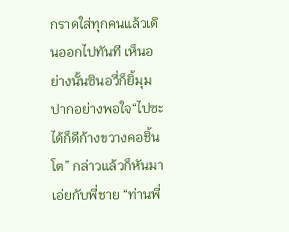กราดใส่ทุกคนแล้วเดินออกไปทันที เห็นอย่างนั้นซินอวี่ก็ยิ้มุมปากอย่างพอใจ“ไปซะได้ก็ดีก้างขวางคอชิ้นโต” กล่าวแล้วก็หันมาเอ่ยกับพี่ชาย “ท่านพี่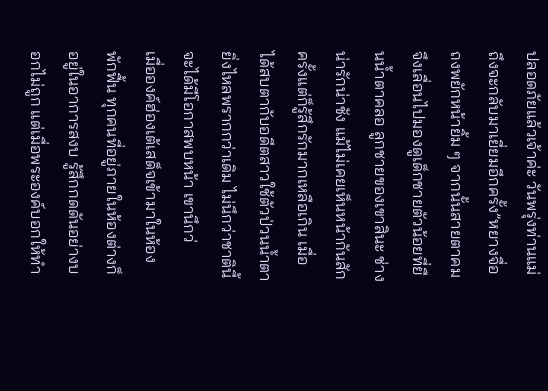ปลอดภัยแล้วเจ้าค่ะ วันพรุ่งท่านแม่ถึงจะกลับมาเยี่ยมอีกครั้ง”หยางจื่อถงพยักหน้ายิ้ม ๆ จากนั้นสายตาคมจึงเลื่อนไปมองดูเด็กชายตัวน้อยที่ยืนน้ำตาคลอ ลูกชายของเขาสินะ ช่างน่ารักน่าชัง แม้ไม่เคยเห็นหน้ากันสักครั้งแต่ก็รู้สึกรักมากเหลือเกิน เมื่อได้สบตากับอดีตสาวใช้ตัวป่วนน้ำตายิ่งไหลพรากกว่าเดิม ไม่นึกว่าชาตินี้จะได้มีโอกาสพบหน้า เขานึกว่
เมื่อองค์ฮ่องเต้เสด็จเข้ามาในห้องพักฟื้น ทุกคนที่อยู่ภายในห้องต่างก็อยู่ในอาการสงบ รู้สึกกดดันอย่างบอกไม่ถูก แต่เมื่อพระองค์บอกให้ทำ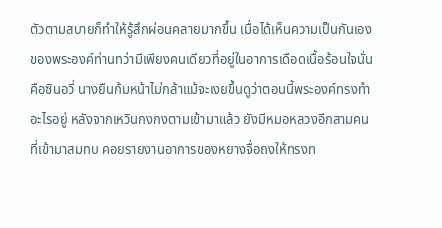ตัวตามสบายก็ทำให้รู้สึกผ่อนคลายมากขึ้น เมื่อได้เห็นความเป็นกันเองของพระองค์ท่านทว่ามีเพียงคนเดียวที่อยู่ในอาการเดือดเนื้อร้อนใจนั่นคือซินอวี่ นางยืนก้มหน้าไม่กล้าแม้จะเงยขึ้นดูว่าตอนนี้พระองค์ทรงทำอะไรอยู่ หลังจากเหวินกงกงตามเข้ามาแล้ว ยังมีหมอหลวงอีกสามคนที่เข้ามาสมทบ คอยรายงานอาการของหยางจื่อถงให้ทรงท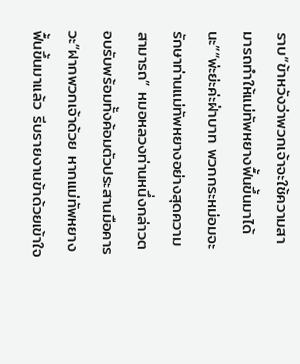ราบ“ข้าหวังว่าพวกเจ้าจะใช้ความสามารถทำให้แม่ทัพหยางฟื้นขึ้นมาได้นะ”“พ่ะย่ะค่ะฝ่าบาท พวกกระหม่อมจะรักษาท่านแม่ทัพหยางอย่างสุดความสามารถ” หมอหลวงท่านหนึ่งกล่าวตอบรับพร้อมทั้งค้อมตัวประสานมือคารวะ“ฝากพวกเจ้าด้วย หากแม่ทัพหยางฟื้นขึ้นมาแล้ว รีบรายงานข้าด้วยเข้าใจ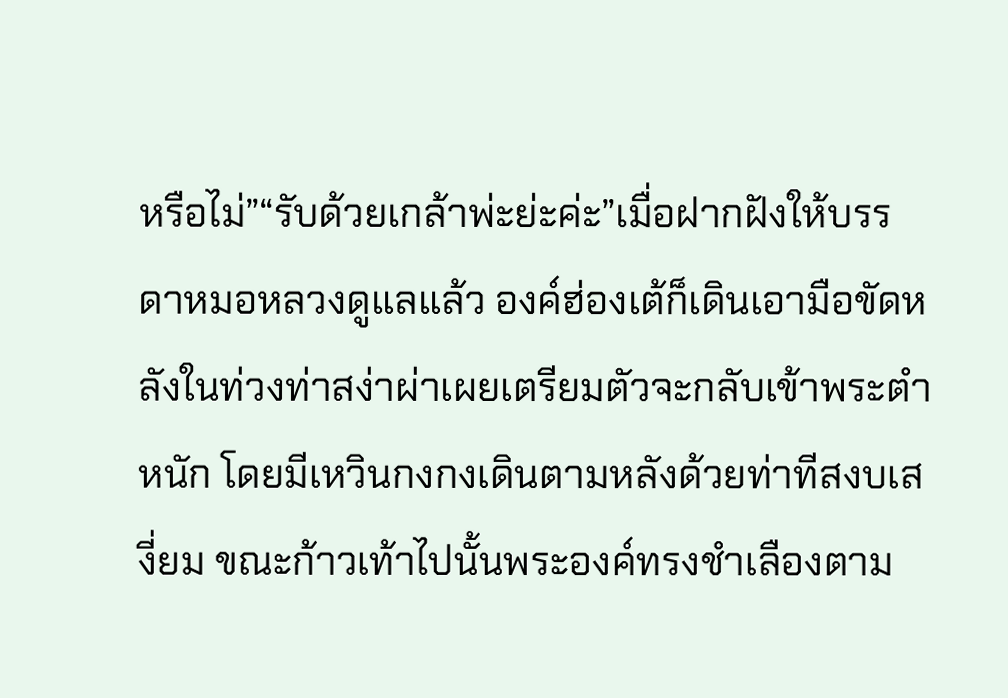หรือไม่”“รับด้วยเกล้าพ่ะย่ะค่ะ”เมื่อฝากฝังให้บรรดาหมอหลวงดูแลแล้ว องค์ฮ่องเต้ก็เดินเอามือขัดหลังในท่วงท่าสง่าผ่าเผยเตรียมตัวจะกลับเข้าพระตำหนัก โดยมีเหวินกงกงเดินตามหลังด้วยท่าทีสงบเสงี่ยม ขณะก้าวเท้าไปนั้นพระองค์ทรงชำเลืองตาม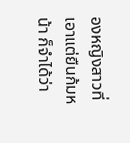องหญิงสาวที่เอาแต่ยืนก้มหน้า ก็จำได้ว่า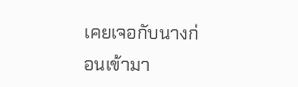เคยเจอกับนางก่อนเข้ามา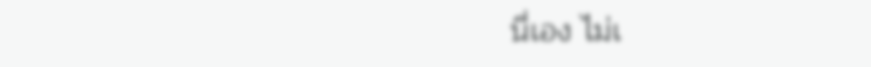นี่เอง ไม่เ